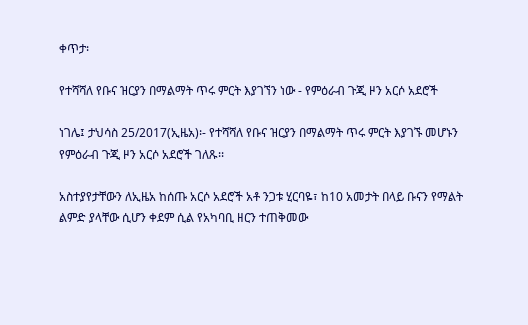ቀጥታ፡

የተሻሻለ የቡና ዝርያን በማልማት ጥሩ ምርት እያገኘን ነው - የምዕራብ ጉጂ ዞን አርሶ አደሮች

ነገሌ፤ ታህሳስ 25/2017(ኢዜአ)፡- የተሻሻለ የቡና ዝርያን በማልማት ጥሩ ምርት እያገኙ መሆኑን የምዕራብ ጉጂ ዞን አርሶ አደሮች ገለጹ፡፡

አስተያየታቸውን ለኢዜአ ከሰጡ አርሶ አደሮች አቶ ንጋቱ ሂርባዬ፣ ከ10 አመታት በላይ ቡናን የማልት ልምድ ያላቸው ሲሆን ቀደም ሲል የአካባቢ ዘርን ተጠቅመው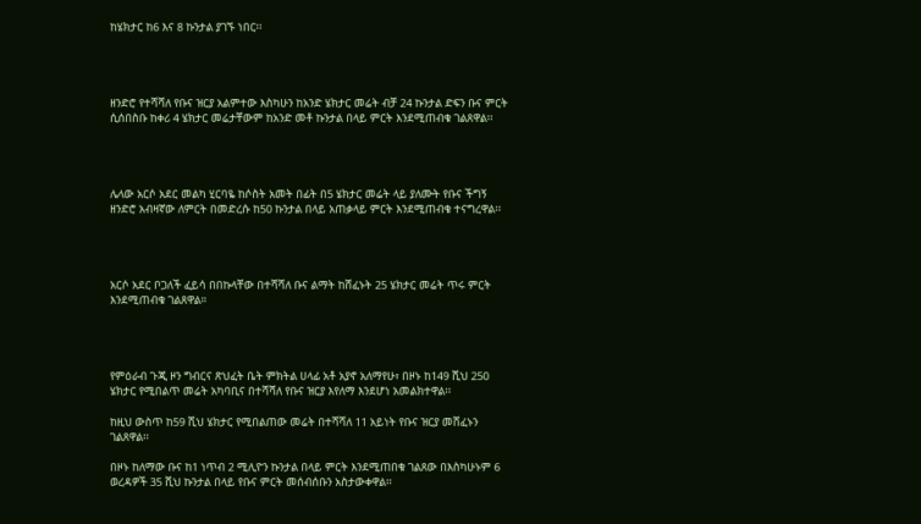ከሄክታር ከ6 እና 8 ኩንታል ያገኙ ነበር፡፡




ዘንድሮ የተሻሻለ የቡና ዝርያ አልምተው እስካሁን ከአንድ ሄክታር መሬት ብቻ 24 ኩንታል ድፍን ቡና ምርት ሲሰበስቡ ከቀሪ 4 ሄክታር መሬታቸውም ከአንድ መቶ ኩንታል በላይ ምርት እንደሚጠብቁ ገልጸዋል፡፡




ሌላው አርሶ አደር መልካ ሂርባዬ ከሶስት አመት በፊት በ5 ሄክታር መሬት ላይ ያለሙት የቡና ችግኝ ዘንድሮ አብዛኛው ለምርት በመድረሱ ከ50 ኩንታል በላይ አጠቃላይ ምርት እንደሚጠብቁ ተናግረዋል፡፡




አርሶ አደር ቦጋለች ፈይሳ በበኩላቸው በተሻሻለ ቡና ልማት ከሸፈኑት 25 ሄክታር መሬት ጥሩ ምርት እንደሚጠብቁ ገልጸዋል።




የምዕራብ ጉጂ ዞን ግብርና ጽህፈት ቤት ምክትል ሀላፊ አቶ አያኖ አለማየሁ፣ በዞኑ ከ149 ሺህ 250 ሄክታር የሚበልጥ መሬት አካባቢና በተሻሻለ የቡና ዝርያ እየለማ እንደሆነ አመልክተዋል፡፡

ከዚህ ውስጥ ከ59 ሺህ ሄክታር የሚበልጠው መሬት በተሻሻለ 11 አይነት የቡና ዝርያ መሸፈኑን ገልጸዋል፡፡

በዞኑ ከለማው ቡና ከ1 ነጥብ 2 ሚሊዮን ኩንታል በላይ ምርት እንደሚጠበቁ ገልጸው በእስካሁኑም 6 ወረዳዎች 35 ሺህ ኩንታል በላይ የቡና ምርት መሰብሰቡን አስታውቀዋል፡፡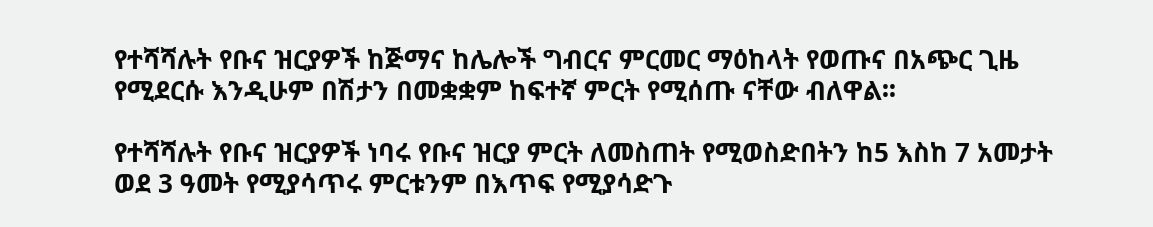የተሻሻሉት የቡና ዝርያዎች ከጅማና ከሌሎች ግብርና ምርመር ማዕከላት የወጡና በአጭር ጊዜ የሚደርሱ እንዲሁም በሽታን በመቋቋም ከፍተኛ ምርት የሚሰጡ ናቸው ብለዋል፡፡

የተሻሻሉት የቡና ዝርያዎች ነባሩ የቡና ዝርያ ምርት ለመስጠት የሚወስድበትን ከ5 እስከ 7 አመታት ወደ 3 ዓመት የሚያሳጥሩ ምርቱንም በእጥፍ የሚያሳድጉ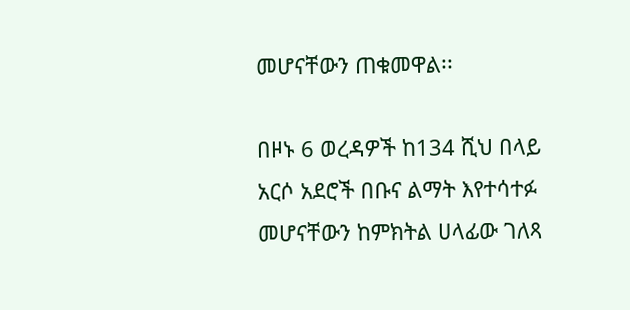መሆናቸውን ጠቁመዋል፡፡

በዞኑ 6 ወረዳዎች ከ134 ሺህ በላይ አርሶ አደሮች በቡና ልማት እየተሳተፉ መሆናቸውን ከምክትል ሀላፊው ገለጻ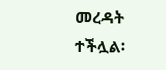መረዳት ተችሏል፡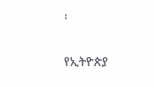፡

የኢትዮጵያ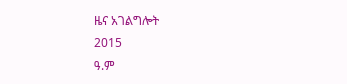ዜና አገልግሎት
2015
ዓ.ም